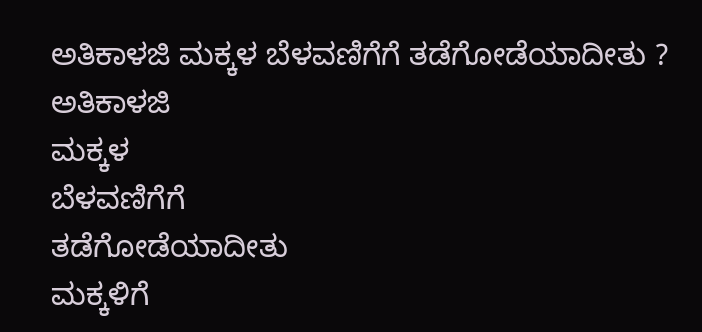ಅತಿಕಾಳಜಿ ಮಕ್ಕಳ ಬೆಳವಣಿಗೆಗೆ ತಡೆಗೋಡೆಯಾದೀತು ?
ಅತಿಕಾಳಜಿ
ಮಕ್ಕಳ
ಬೆಳವಣಿಗೆಗೆ
ತಡೆಗೋಡೆಯಾದೀತು
ಮಕ್ಕಳಿಗೆ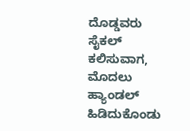ದೊಡ್ಡವರು ಸೈಕಲ್ ಕಲಿಸುವಾಗ, ಮೊದಲು ಹ್ಯಾಂಡಲ್ ಹಿಡಿದುಕೊಂಡು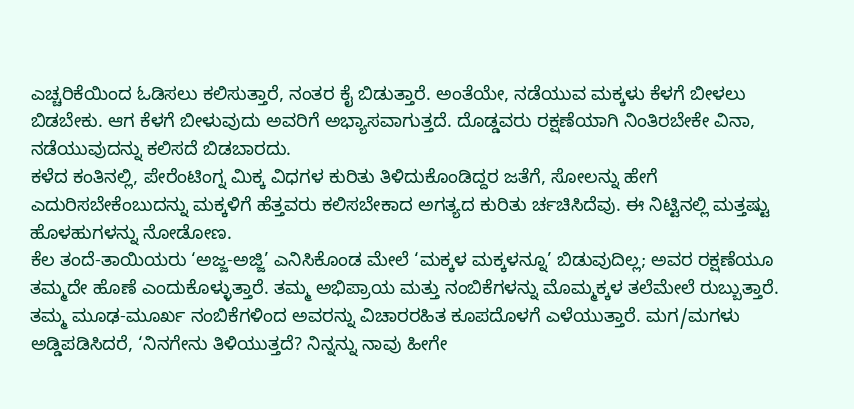ಎಚ್ಚರಿಕೆಯಿಂದ ಓಡಿಸಲು ಕಲಿಸುತ್ತಾರೆ, ನಂತರ ಕೈ ಬಿಡುತ್ತಾರೆ. ಅಂತೆಯೇ, ನಡೆಯುವ ಮಕ್ಕಳು ಕೆಳಗೆ ಬೀಳಲು ಬಿಡಬೇಕು. ಆಗ ಕೆಳಗೆ ಬೀಳುವುದು ಅವರಿಗೆ ಅಭ್ಯಾಸವಾಗುತ್ತದೆ. ದೊಡ್ಡವರು ರಕ್ಷಣೆಯಾಗಿ ನಿಂತಿರಬೇಕೇ ವಿನಾ, ನಡೆಯುವುದನ್ನು ಕಲಿಸದೆ ಬಿಡಬಾರದು.
ಕಳೆದ ಕಂತಿನಲ್ಲಿ, ಪೇರೆಂಟಿಂಗ್ನ ಮಿಕ್ಕ ವಿಧಗಳ ಕುರಿತು ತಿಳಿದುಕೊಂಡಿದ್ದರ ಜತೆಗೆ, ಸೋಲನ್ನು ಹೇಗೆ ಎದುರಿಸಬೇಕೆಂಬುದನ್ನು ಮಕ್ಕಳಿಗೆ ಹೆತ್ತವರು ಕಲಿಸಬೇಕಾದ ಅಗತ್ಯದ ಕುರಿತು ರ್ಚಚಿಸಿದೆವು. ಈ ನಿಟ್ಟಿನಲ್ಲಿ ಮತ್ತಷ್ಟು ಹೊಳಹುಗಳನ್ನು ನೋಡೋಣ.
ಕೆಲ ತಂದೆ-ತಾಯಿಯರು ‘ಅಜ್ಜ-ಅಜ್ಜಿ’ ಎನಿಸಿಕೊಂಡ ಮೇಲೆ ‘ಮಕ್ಕಳ ಮಕ್ಕಳನ್ನೂ’ ಬಿಡುವುದಿಲ್ಲ; ಅವರ ರಕ್ಷಣೆಯೂ ತಮ್ಮದೇ ಹೊಣೆ ಎಂದುಕೊಳ್ಳುತ್ತಾರೆ. ತಮ್ಮ ಅಭಿಪ್ರಾಯ ಮತ್ತು ನಂಬಿಕೆಗಳನ್ನು ಮೊಮ್ಮಕ್ಕಳ ತಲೆಮೇಲೆ ರುಬ್ಬುತ್ತಾರೆ. ತಮ್ಮ ಮೂಢ-ಮೂರ್ಖ ನಂಬಿಕೆಗಳಿಂದ ಅವರನ್ನು ವಿಚಾರರಹಿತ ಕೂಪದೊಳಗೆ ಎಳೆಯುತ್ತಾರೆ. ಮಗ/ಮಗಳು ಅಡ್ಡಿಪಡಿಸಿದರೆ, ‘ನಿನಗೇನು ತಿಳಿಯುತ್ತದೆ? ನಿನ್ನನ್ನು ನಾವು ಹೀಗೇ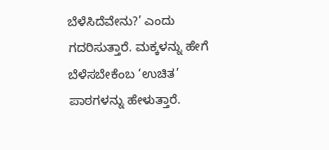ಬೆಳೆಸಿದೆವೇನು?’ ಎಂದು ಗದರಿಸುತ್ತಾರೆ. ಮಕ್ಕಳನ್ನು ಹೇಗೆ ಬೆಳೆಸಬೇಕೆಂಬ ‘ಉಚಿತ’ ಪಾಠಗಳನ್ನು ಹೇಳುತ್ತಾರೆ.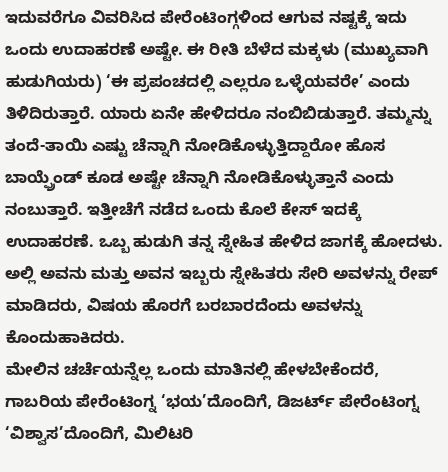ಇದುವರೆಗೂ ವಿವರಿಸಿದ ಪೇರೆಂಟಿಂಗ್ಗಳಿಂದ ಆಗುವ ನಷ್ಟಕ್ಕೆ ಇದು ಒಂದು ಉದಾಹರಣೆ ಅಷ್ಟೇ. ಈ ರೀತಿ ಬೆಳೆದ ಮಕ್ಕಳು (ಮುಖ್ಯವಾಗಿ ಹುಡುಗಿಯರು) ‘ಈ ಪ್ರಪಂಚದಲ್ಲಿ ಎಲ್ಲರೂ ಒಳ್ಳೆಯವರೇ’ ಎಂದು ತಿಳಿದಿರುತ್ತಾರೆ. ಯಾರು ಏನೇ ಹೇಳಿದರೂ ನಂಬಿಬಿಡುತ್ತಾರೆ. ತಮ್ಮನ್ನು ತಂದೆ-ತಾಯಿ ಎಷ್ಟು ಚೆನ್ನಾಗಿ ನೋಡಿಕೊಳ್ಳುತ್ತಿದ್ದಾರೋ ಹೊಸ ಬಾಯ್ಫ್ರೆಂಡ್ ಕೂಡ ಅಷ್ಟೇ ಚೆನ್ನಾಗಿ ನೋಡಿಕೊಳ್ಳುತ್ತಾನೆ ಎಂದು ನಂಬುತ್ತಾರೆ. ಇತ್ತೀಚೆಗೆ ನಡೆದ ಒಂದು ಕೊಲೆ ಕೇಸ್ ಇದಕ್ಕೆ ಉದಾಹರಣೆ. ಒಬ್ಬ ಹುಡುಗಿ ತನ್ನ ಸ್ನೇಹಿತ ಹೇಳಿದ ಜಾಗಕ್ಕೆ ಹೋದಳು. ಅಲ್ಲಿ ಅವನು ಮತ್ತು ಅವನ ಇಬ್ಬರು ಸ್ನೇಹಿತರು ಸೇರಿ ಅವಳನ್ನು ರೇಪ್ ಮಾಡಿದರು, ವಿಷಯ ಹೊರಗೆ ಬರಬಾರದೆಂದು ಅವಳನ್ನು ಕೊಂದುಹಾಕಿದರು.
ಮೇಲಿನ ಚರ್ಚೆಯನ್ನೆಲ್ಲ ಒಂದು ಮಾತಿನಲ್ಲಿ ಹೇಳಬೇಕೆಂದರೆ, ಗಾಬರಿಯ ಪೇರೆಂಟಿಂಗ್ನ ‘ಭಯ’ದೊಂದಿಗೆ, ಡಿಜರ್ಟ್ ಪೇರೆಂಟಿಂಗ್ನ ‘ವಿಶ್ವಾಸ’ದೊಂದಿಗೆ, ಮಿಲಿಟರಿ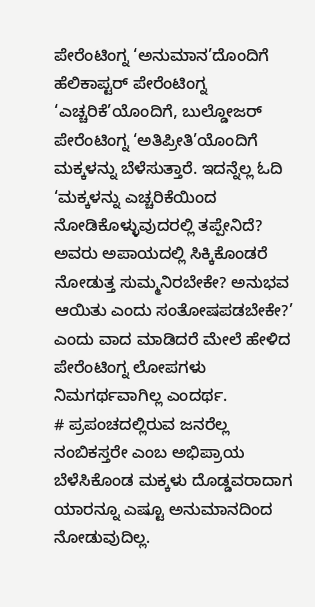ಪೇರೆಂಟಿಂಗ್ನ ‘ಅನುಮಾನ’ದೊಂದಿಗೆ ಹೆಲಿಕಾಪ್ಟರ್ ಪೇರೆಂಟಿಂಗ್ನ ‘ಎಚ್ಚರಿಕೆ’ಯೊಂದಿಗೆ, ಬುಲ್ಡೋಜರ್ ಪೇರೆಂಟಿಂಗ್ನ ‘ಅತಿಪ್ರೀತಿ’ಯೊಂದಿಗೆ ಮಕ್ಕಳನ್ನು ಬೆಳೆಸುತ್ತಾರೆ. ಇದನ್ನೆಲ್ಲ ಓದಿ ‘ಮಕ್ಕಳನ್ನು ಎಚ್ಚರಿಕೆಯಿಂದ ನೋಡಿಕೊಳ್ಳುವುದರಲ್ಲಿ ತಪ್ಪೇನಿದೆ? ಅವರು ಅಪಾಯದಲ್ಲಿ ಸಿಕ್ಕಿಕೊಂಡರೆ ನೋಡುತ್ತ ಸುಮ್ಮನಿರಬೇಕೇ? ಅನುಭವ ಆಯಿತು ಎಂದು ಸಂತೋಷಪಡಬೇಕೇ?’ ಎಂದು ವಾದ ಮಾಡಿದರೆ ಮೇಲೆ ಹೇಳಿದ ಪೇರೆಂಟಿಂಗ್ನ ಲೋಪಗಳು ನಿಮಗರ್ಥವಾಗಿಲ್ಲ ಎಂದರ್ಥ.
# ಪ್ರಪಂಚದಲ್ಲಿರುವ ಜನರೆಲ್ಲ ನಂಬಿಕಸ್ತರೇ ಎಂಬ ಅಭಿಪ್ರಾಯ ಬೆಳೆಸಿಕೊಂಡ ಮಕ್ಕಳು ದೊಡ್ಡವರಾದಾಗ ಯಾರನ್ನೂ ಎಷ್ಟೂ ಅನುಮಾನದಿಂದ ನೋಡುವುದಿಲ್ಲ.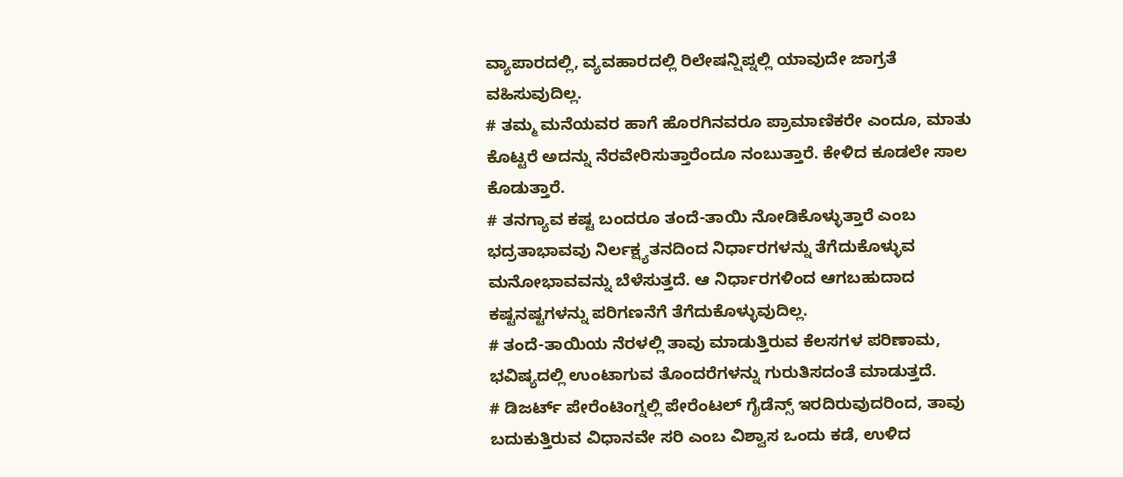ವ್ಯಾಪಾರದಲ್ಲಿ, ವ್ಯವಹಾರದಲ್ಲಿ ರಿಲೇಷನ್ಷಿಪ್ನಲ್ಲಿ ಯಾವುದೇ ಜಾಗ್ರತೆ ವಹಿಸುವುದಿಲ್ಲ.
# ತಮ್ಮ ಮನೆಯವರ ಹಾಗೆ ಹೊರಗಿನವರೂ ಪ್ರಾಮಾಣಿಕರೇ ಎಂದೂ, ಮಾತು ಕೊಟ್ಟರೆ ಅದನ್ನು ನೆರವೇರಿಸುತ್ತಾರೆಂದೂ ನಂಬುತ್ತಾರೆ. ಕೇಳಿದ ಕೂಡಲೇ ಸಾಲ ಕೊಡುತ್ತಾರೆ.
# ತನಗ್ಯಾವ ಕಷ್ಟ ಬಂದರೂ ತಂದೆ-ತಾಯಿ ನೋಡಿಕೊಳ್ಳುತ್ತಾರೆ ಎಂಬ ಭದ್ರತಾಭಾವವು ನಿರ್ಲಕ್ಷ್ಯತನದಿಂದ ನಿರ್ಧಾರಗಳನ್ನು ತೆಗೆದುಕೊಳ್ಳುವ ಮನೋಭಾವವನ್ನು ಬೆಳೆಸುತ್ತದೆ. ಆ ನಿರ್ಧಾರಗಳಿಂದ ಆಗಬಹುದಾದ ಕಷ್ಟನಷ್ಟಗಳನ್ನು ಪರಿಗಣನೆಗೆ ತೆಗೆದುಕೊಳ್ಳುವುದಿಲ್ಲ.
# ತಂದೆ-ತಾಯಿಯ ನೆರಳಲ್ಲಿ ತಾವು ಮಾಡುತ್ತಿರುವ ಕೆಲಸಗಳ ಪರಿಣಾಮ, ಭವಿಷ್ಯದಲ್ಲಿ ಉಂಟಾಗುವ ತೊಂದರೆಗಳನ್ನು ಗುರುತಿಸದಂತೆ ಮಾಡುತ್ತದೆ.
# ಡಿಜರ್ಟ್ ಪೇರೆಂಟಿಂಗ್ನಲ್ಲಿ ಪೇರೆಂಟಲ್ ಗೈಡೆನ್ಸ್ ಇರದಿರುವುದರಿಂದ, ತಾವು ಬದುಕುತ್ತಿರುವ ವಿಧಾನವೇ ಸರಿ ಎಂಬ ವಿಶ್ವಾಸ ಒಂದು ಕಡೆ, ಉಳಿದ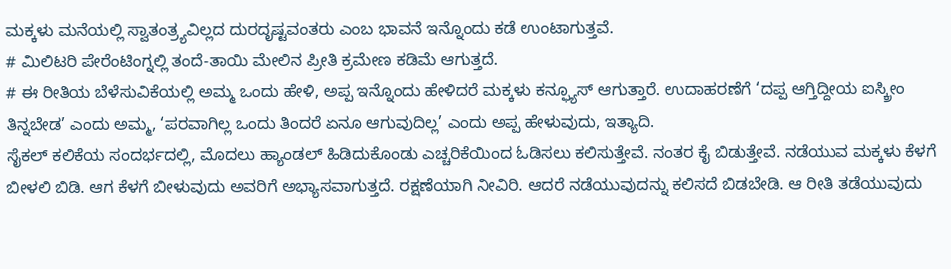ಮಕ್ಕಳು ಮನೆಯಲ್ಲಿ ಸ್ವಾತಂತ್ರ್ಯವಿಲ್ಲದ ದುರದೃಷ್ಟವಂತರು ಎಂಬ ಭಾವನೆ ಇನ್ನೊಂದು ಕಡೆ ಉಂಟಾಗುತ್ತವೆ.
# ಮಿಲಿಟರಿ ಪೇರೆಂಟಿಂಗ್ನಲ್ಲಿ ತಂದೆ-ತಾಯಿ ಮೇಲಿನ ಪ್ರೀತಿ ಕ್ರಮೇಣ ಕಡಿಮೆ ಆಗುತ್ತದೆ.
# ಈ ರೀತಿಯ ಬೆಳೆಸುವಿಕೆಯಲ್ಲಿ ಅಮ್ಮ ಒಂದು ಹೇಳಿ, ಅಪ್ಪ ಇನ್ನೊಂದು ಹೇಳಿದರೆ ಮಕ್ಕಳು ಕನ್ಫ್ಯೂಸ್ ಆಗುತ್ತಾರೆ. ಉದಾಹರಣೆಗೆ ‘ದಪ್ಪ ಆಗ್ತಿದ್ದೀಯ ಐಸ್ಕ್ರೀಂ ತಿನ್ನಬೇಡ’ ಎಂದು ಅಮ್ಮ, ‘ಪರವಾಗಿಲ್ಲ ಒಂದು ತಿಂದರೆ ಏನೂ ಆಗುವುದಿಲ್ಲ’ ಎಂದು ಅಪ್ಪ ಹೇಳುವುದು, ಇತ್ಯಾದಿ.
ಸೈಕಲ್ ಕಲಿಕೆಯ ಸಂದರ್ಭದಲ್ಲಿ, ಮೊದಲು ಹ್ಯಾಂಡಲ್ ಹಿಡಿದುಕೊಂಡು ಎಚ್ಚರಿಕೆಯಿಂದ ಓಡಿಸಲು ಕಲಿಸುತ್ತೇವೆ. ನಂತರ ಕೈ ಬಿಡುತ್ತೇವೆ. ನಡೆಯುವ ಮಕ್ಕಳು ಕೆಳಗೆ ಬೀಳಲಿ ಬಿಡಿ. ಆಗ ಕೆಳಗೆ ಬೀಳುವುದು ಅವರಿಗೆ ಅಭ್ಯಾಸವಾಗುತ್ತದೆ. ರಕ್ಷಣೆಯಾಗಿ ನೀವಿರಿ. ಆದರೆ ನಡೆಯುವುದನ್ನು ಕಲಿಸದೆ ಬಿಡಬೇಡಿ. ಆ ರೀತಿ ತಡೆಯುವುದು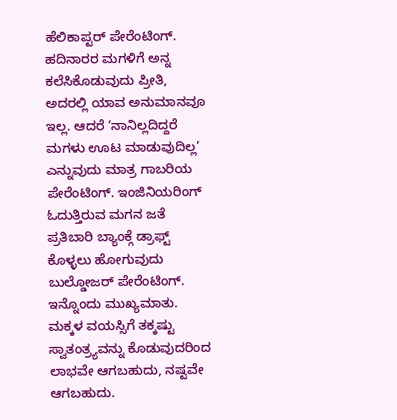ಹೆಲಿಕಾಪ್ಟರ್ ಪೇರೆಂಟಿಂಗ್.
ಹದಿನಾರರ ಮಗಳಿಗೆ ಅನ್ನ ಕಲೆಸಿಕೊಡುವುದು ಪ್ರೀತಿ, ಅದರಲ್ಲಿ ಯಾವ ಅನುಮಾನವೂ ಇಲ್ಲ. ಆದರೆ ‘ನಾನಿಲ್ಲದಿದ್ದರೆ ಮಗಳು ಊಟ ಮಾಡುವುದಿಲ್ಲ’ ಎನ್ನುವುದು ಮಾತ್ರ ಗಾಬರಿಯ ಪೇರೆಂಟಿಂಗ್. ಇಂಜಿನಿಯರಿಂಗ್ ಓದುತ್ತಿರುವ ಮಗನ ಜತೆ ಪ್ರತಿಬಾರಿ ಬ್ಯಾಂಕ್ಗೆ ಡ್ರಾಫ್ಟ್ ಕೊಳ್ಳಲು ಹೋಗುವುದು ಬುಲ್ಡೋಜರ್ ಪೇರೆಂಟಿಂಗ್.
ಇನ್ನೊಂದು ಮುಖ್ಯಮಾತು. ಮಕ್ಕಳ ವಯಸ್ಸಿಗೆ ತಕ್ಕಷ್ಟು ಸ್ವಾತಂತ್ರ್ಯವನ್ನು ಕೊಡುವುದರಿಂದ ಲಾಭವೇ ಆಗಬಹುದು, ನಷ್ಟವೇ ಆಗಬಹುದು.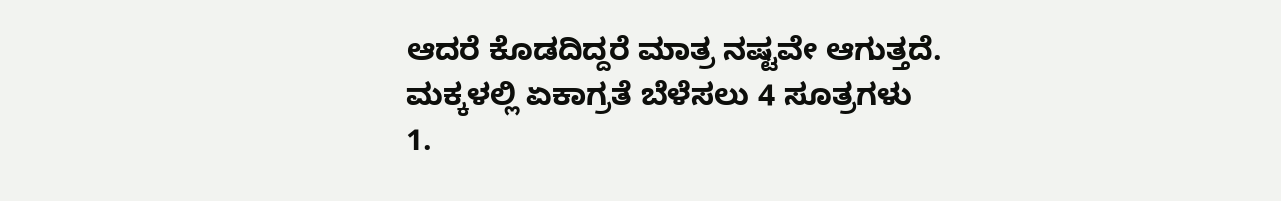ಆದರೆ ಕೊಡದಿದ್ದರೆ ಮಾತ್ರ ನಷ್ಟವೇ ಆಗುತ್ತದೆ.
ಮಕ್ಕಳಲ್ಲಿ ಏಕಾಗ್ರತೆ ಬೆಳೆಸಲು 4 ಸೂತ್ರಗಳು
1.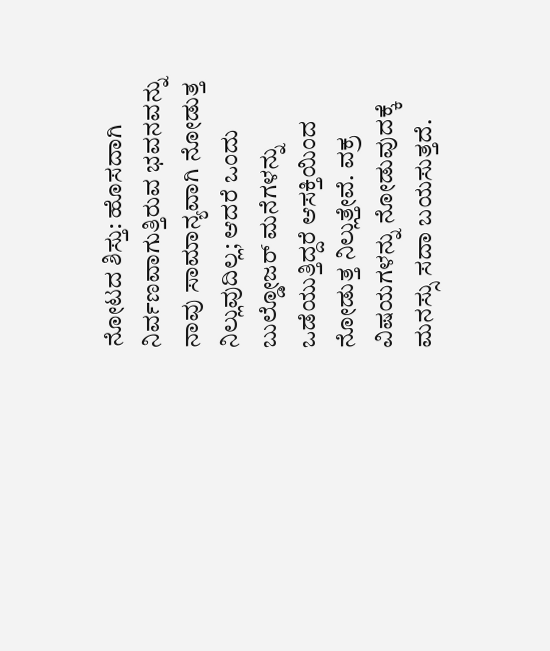ನೋಟದ ಶಿಸ್ತು: ಹೊಸದಾಗಿ ನಿರ್ವಣವಾಗುತ್ತಿರುವ ಭವನವನ್ನು ನಾವು ಸಾಮಾನ್ಯವಾಗಿ ನೋಡುತ್ತ ನಿಲ್ಲುವುದಿಲ್ಲ; ಆದರೆ ಒಂದು ಬುಲ್ಡೋಜರ್ ಮನೆಗಳನ್ನು ಒಡೆಯುತ್ತಿದ್ದರೆ ಆಸಕ್ತಿಯಿಂದ ನೋಡುತ್ತ ನಿಲ್ಲುತ್ತೇವೆ. ವಕ್ರ ವಿಷಯಗಳನ್ನು ನೋಡುವುದಕ್ಕೆ ಮನಸ್ಸು ಸದಾ ಬಯಸುತ್ತದೆ.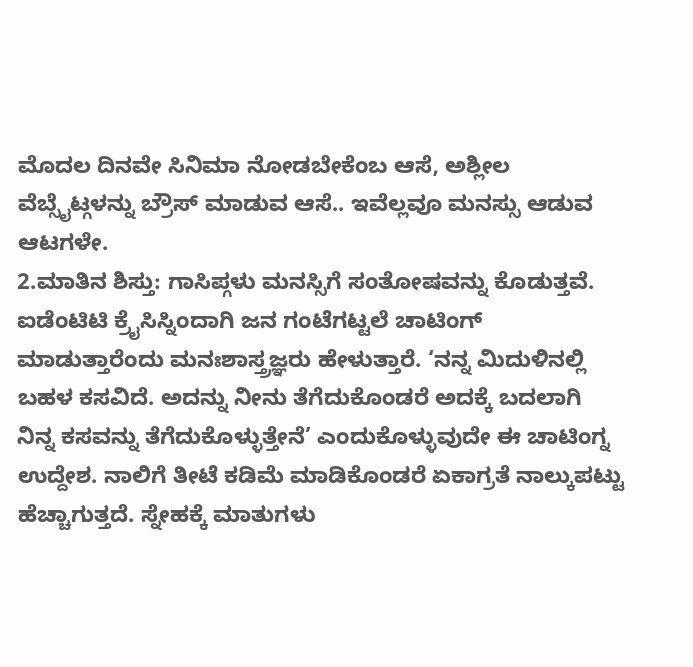ಮೊದಲ ದಿನವೇ ಸಿನಿಮಾ ನೋಡಬೇಕೆಂಬ ಆಸೆ, ಅಶ್ಲೀಲ ವೆಬ್ಸೈಟ್ಗಳನ್ನು ಬ್ರೌಸ್ ಮಾಡುವ ಆಸೆ.. ಇವೆಲ್ಲವೂ ಮನಸ್ಸು ಆಡುವ ಆಟಗಳೇ.
2.ಮಾತಿನ ಶಿಸ್ತು: ಗಾಸಿಪ್ಗಳು ಮನಸ್ಸಿಗೆ ಸಂತೋಷವನ್ನು ಕೊಡುತ್ತವೆ. ಐಡೆಂಟಿಟಿ ಕ್ರೈಸಿಸ್ನಿಂದಾಗಿ ಜನ ಗಂಟೆಗಟ್ಟಲೆ ಚಾಟಿಂಗ್ ಮಾಡುತ್ತಾರೆಂದು ಮನಃಶಾಸ್ತ್ರಜ್ಞರು ಹೇಳುತ್ತಾರೆ. ‘ನನ್ನ ಮಿದುಳಿನಲ್ಲಿ ಬಹಳ ಕಸವಿದೆ. ಅದನ್ನು ನೀನು ತೆಗೆದುಕೊಂಡರೆ ಅದಕ್ಕೆ ಬದಲಾಗಿ ನಿನ್ನ ಕಸವನ್ನು ತೆಗೆದುಕೊಳ್ಳುತ್ತೇನೆ’ ಎಂದುಕೊಳ್ಳುವುದೇ ಈ ಚಾಟಿಂಗ್ನ ಉದ್ದೇಶ. ನಾಲಿಗೆ ತೀಟೆ ಕಡಿಮೆ ಮಾಡಿಕೊಂಡರೆ ಏಕಾಗ್ರತೆ ನಾಲ್ಕುಪಟ್ಟು ಹೆಚ್ಚಾಗುತ್ತದೆ. ಸ್ನೇಹಕ್ಕೆ ಮಾತುಗಳು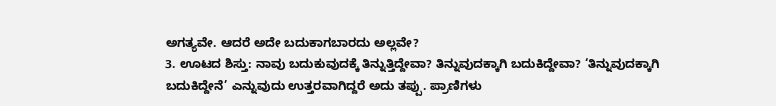ಅಗತ್ಯವೇ. ಆದರೆ ಅದೇ ಬದುಕಾಗಬಾರದು ಅಲ್ಲವೇ?
3. ಊಟದ ಶಿಸ್ತು: ನಾವು ಬದುಕುವುದಕ್ಕೆ ತಿನ್ನುತ್ತಿದ್ದೇವಾ? ತಿನ್ನುವುದಕ್ಕಾಗಿ ಬದುಕಿದ್ದೇವಾ? ‘ತಿನ್ನುವುದಕ್ಕಾಗಿ ಬದುಕಿದ್ದೇನೆ’ ಎನ್ನುವುದು ಉತ್ತರವಾಗಿದ್ದರೆ ಅದು ತಪ್ಪು. ಪ್ರಾಣಿಗಳು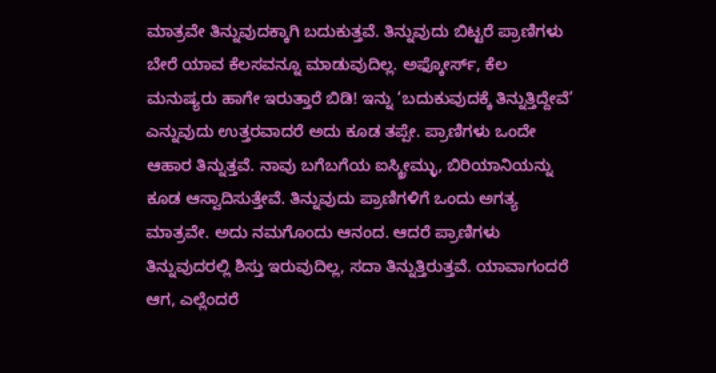ಮಾತ್ರವೇ ತಿನ್ನುವುದಕ್ಕಾಗಿ ಬದುಕುತ್ತವೆ. ತಿನ್ನುವುದು ಬಿಟ್ಟರೆ ಪ್ರಾಣಿಗಳು ಬೇರೆ ಯಾವ ಕೆಲಸವನ್ನೂ ಮಾಡುವುದಿಲ್ಲ. ಅಫ್ಕೋರ್ಸ್, ಕೆಲ ಮನುಷ್ಯರು ಹಾಗೇ ಇರುತ್ತಾರೆ ಬಿಡಿ! ಇನ್ನು ‘ಬದುಕುವುದಕ್ಕೆ ತಿನ್ನುತ್ತಿದ್ದೇವೆ’ ಎನ್ನುವುದು ಉತ್ತರವಾದರೆ ಅದು ಕೂಡ ತಪ್ಪೇ. ಪ್ರಾಣಿಗಳು ಒಂದೇ ಆಹಾರ ತಿನ್ನುತ್ತವೆ. ನಾವು ಬಗೆಬಗೆಯ ಐಸ್ಕ್ರೀಮ್ಳು, ಬಿರಿಯಾನಿಯನ್ನು ಕೂಡ ಆಸ್ವಾದಿಸುತ್ತೇವೆ. ತಿನ್ನುವುದು ಪ್ರಾಣಿಗಳಿಗೆ ಒಂದು ಅಗತ್ಯ ಮಾತ್ರವೇ. ಅದು ನಮಗೊಂದು ಆನಂದ. ಆದರೆ ಪ್ರಾಣಿಗಳು ತಿನ್ನುವುದರಲ್ಲಿ ಶಿಸ್ತು ಇರುವುದಿಲ್ಲ, ಸದಾ ತಿನ್ನುತ್ತಿರುತ್ತವೆ. ಯಾವಾಗಂದರೆ ಆಗ, ಎಲ್ಲೆಂದರೆ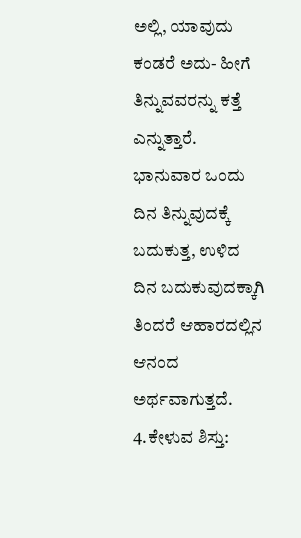ಅಲ್ಲಿ, ಯಾವುದು ಕಂಡರೆ ಅದು- ಹೀಗೆ ತಿನ್ನುವವರನ್ನು ಕತ್ತೆ ಎನ್ನುತ್ತಾರೆ. ಭಾನುವಾರ ಒಂದು ದಿನ ತಿನ್ನುವುದಕ್ಕೆ ಬದುಕುತ್ತ, ಉಳಿದ ದಿನ ಬದುಕುವುದಕ್ಕಾಗಿ ತಿಂದರೆ ಆಹಾರದಲ್ಲಿನ ಆನಂದ ಅರ್ಥವಾಗುತ್ತದೆ.
4.ಕೇಳುವ ಶಿಸ್ತು: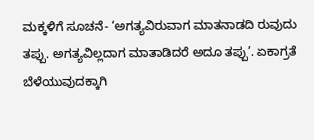ಮಕ್ಕಳಿಗೆ ಸೂಚನೆ- ‘ಅಗತ್ಯವಿರುವಾಗ ಮಾತನಾಡದಿ ರುವುದು ತಪ್ಪು. ಅಗತ್ಯವಿಲ್ಲದಾಗ ಮಾತಾಡಿದರೆ ಅದೂ ತಪ್ಪು’. ಏಕಾಗ್ರತೆ ಬೆಳೆಯುವುದಕ್ಕಾಗಿ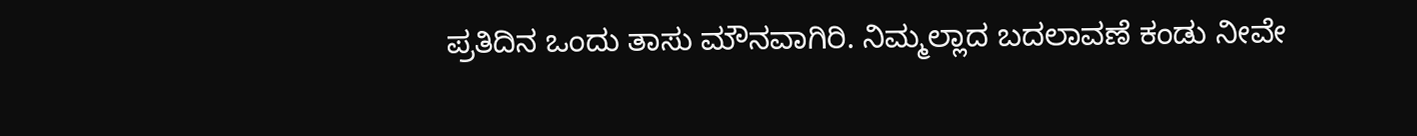ಪ್ರತಿದಿನ ಒಂದು ತಾಸು ಮೌನವಾಗಿರಿ. ನಿಮ್ಮಲ್ಲಾದ ಬದಲಾವಣೆ ಕಂಡು ನೀವೇ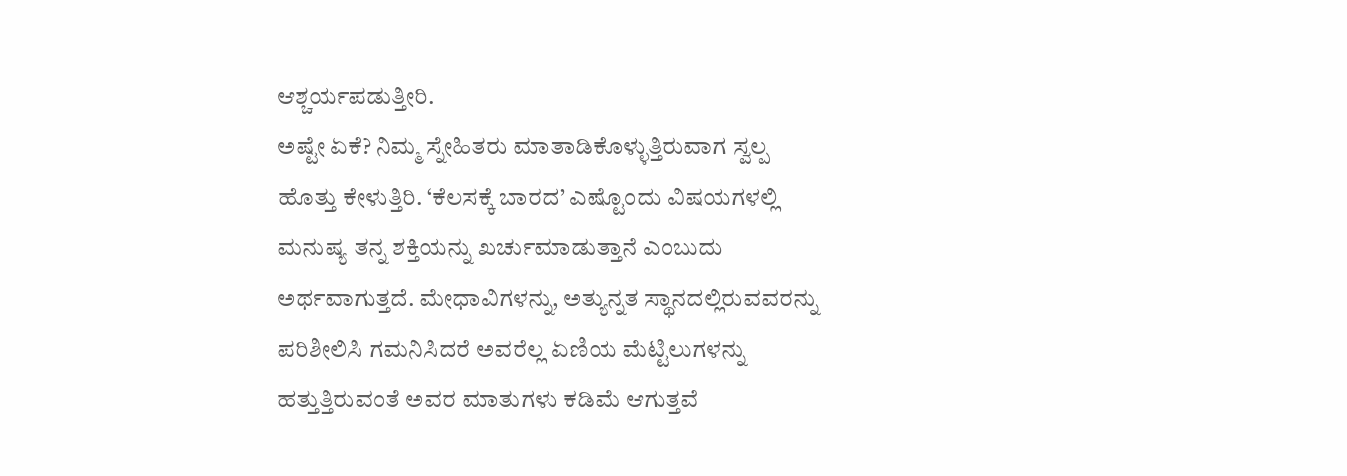ಆಶ್ಚರ್ಯಪಡುತ್ತೀರಿ.
ಅಷ್ಟೇ ಏಕೆ? ನಿಮ್ಮ ಸ್ನೇಹಿತರು ಮಾತಾಡಿಕೊಳ್ಳುತ್ತಿರುವಾಗ ಸ್ವಲ್ಪ ಹೊತ್ತು ಕೇಳುತ್ತಿರಿ. ‘ಕೆಲಸಕ್ಕೆ ಬಾರದ’ ಎಷ್ಟೊಂದು ವಿಷಯಗಳಲ್ಲಿ ಮನುಷ್ಯ ತನ್ನ ಶಕ್ತಿಯನ್ನು ಖರ್ಚುಮಾಡುತ್ತಾನೆ ಎಂಬುದು ಅರ್ಥವಾಗುತ್ತದೆ. ಮೇಧಾವಿಗಳನ್ನು, ಅತ್ಯುನ್ನತ ಸ್ಥಾನದಲ್ಲಿರುವವರನ್ನು ಪರಿಶೀಲಿಸಿ ಗಮನಿಸಿದರೆ ಅವರೆಲ್ಲ ಏಣಿಯ ಮೆಟ್ಟಿಲುಗಳನ್ನು ಹತ್ತುತ್ತಿರುವಂತೆ ಅವರ ಮಾತುಗಳು ಕಡಿಮೆ ಆಗುತ್ತವೆ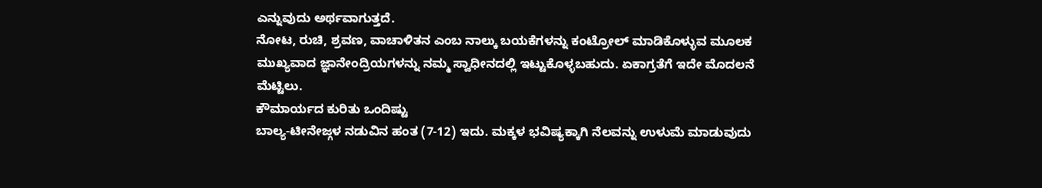ಎನ್ನುವುದು ಅರ್ಥವಾಗುತ್ತದೆ.
ನೋಟ, ರುಚಿ, ಶ್ರವಣ, ವಾಚಾಳಿತನ ಎಂಬ ನಾಲ್ಕು ಬಯಕೆಗಳನ್ನು ಕಂಟ್ರೋಲ್ ಮಾಡಿಕೊಳ್ಳುವ ಮೂಲಕ ಮುಖ್ಯವಾದ ಜ್ಞಾನೇಂದ್ರಿಯಗಳನ್ನು ನಮ್ಮ ಸ್ವಾಧೀನದಲ್ಲಿ ಇಟ್ಟುಕೊಳ್ಳಬಹುದು. ಏಕಾಗ್ರತೆಗೆ ಇದೇ ಮೊದಲನೆ ಮೆಟ್ಟಿಲು.
ಕೌಮಾರ್ಯದ ಕುರಿತು ಒಂದಿಷ್ಟು
ಬಾಲ್ಯ-ಟೀನೇಜ್ಗಳ ನಡುವಿನ ಹಂತ (7-12) ಇದು. ಮಕ್ಕಳ ಭವಿಷ್ಯಕ್ಕಾಗಿ ನೆಲವನ್ನು ಉಳುಮೆ ಮಾಡುವುದು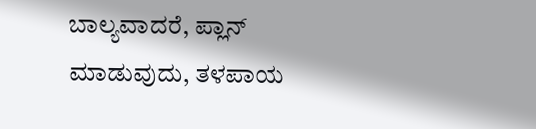ಬಾಲ್ಯವಾದರೆ, ಪ್ಲಾನ್ ಮಾಡುವುದು, ತಳಪಾಯ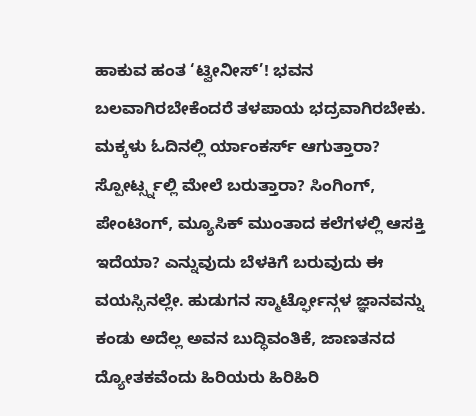ಹಾಕುವ ಹಂತ ‘ಟ್ವೀನೀಸ್’! ಭವನ ಬಲವಾಗಿರಬೇಕೆಂದರೆ ತಳಪಾಯ ಭದ್ರವಾಗಿರಬೇಕು. ಮಕ್ಕಳು ಓದಿನಲ್ಲಿ ರ್ಯಾಂಕರ್ಸ್ ಆಗುತ್ತಾರಾ? ಸ್ಪೋರ್ಟ್ಸ್ನಲ್ಲಿ ಮೇಲೆ ಬರುತ್ತಾರಾ? ಸಿಂಗಿಂಗ್, ಪೇಂಟಿಂಗ್, ಮ್ಯೂಸಿಕ್ ಮುಂತಾದ ಕಲೆಗಳಲ್ಲಿ ಆಸಕ್ತಿ ಇದೆಯಾ? ಎನ್ನುವುದು ಬೆಳಕಿಗೆ ಬರುವುದು ಈ ವಯಸ್ಸಿನಲ್ಲೇ. ಹುಡುಗನ ಸ್ಮಾರ್ಟ್ಫೋನ್ಗಳ ಜ್ಞಾನವನ್ನು ಕಂಡು ಅದೆಲ್ಲ ಅವನ ಬುದ್ಧಿವಂತಿಕೆ, ಜಾಣತನದ ದ್ಯೋತಕವೆಂದು ಹಿರಿಯರು ಹಿರಿಹಿರಿ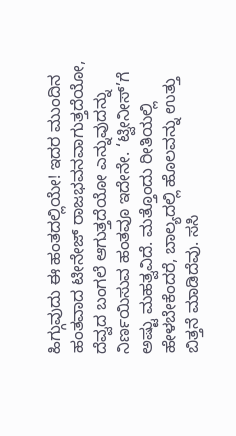ಹಿಗ್ಗುವುದು ಈ ಹಂತದಲ್ಲಿಯೇ! ಇದರ ಮುಂದಿನ ಹಂತವಾದ ಟೀನೇಜ್ ರಾಜಭವನವಾಗುತ್ತದೆಯೋ, ದೆವ್ವದ ಬಂಗಲೆ ಆಗುತ್ತದೆಯೋ ಎನ್ನುವುದನ್ನು ನಿರ್ಣಯಿಸುವ ಹಂತವೂ ಇದೇನೇ. ‘ಟ್ವೀನೀಸ್’ಗೆ ಅಷ್ಟು ಮಹತ್ವವಿದೆ. ಮತ್ತೊಂದು ರೀತಿಯಲ್ಲಿ ಹೇಳಬೇಕೆಂದರೆ, ಬಾಲ್ಯದಲ್ಲಿ ಹೊಲವನ್ನು ಉತ್ತು ಬಿತ್ತನೆ ಮಾಡಿದೆವು. ಸಸಿ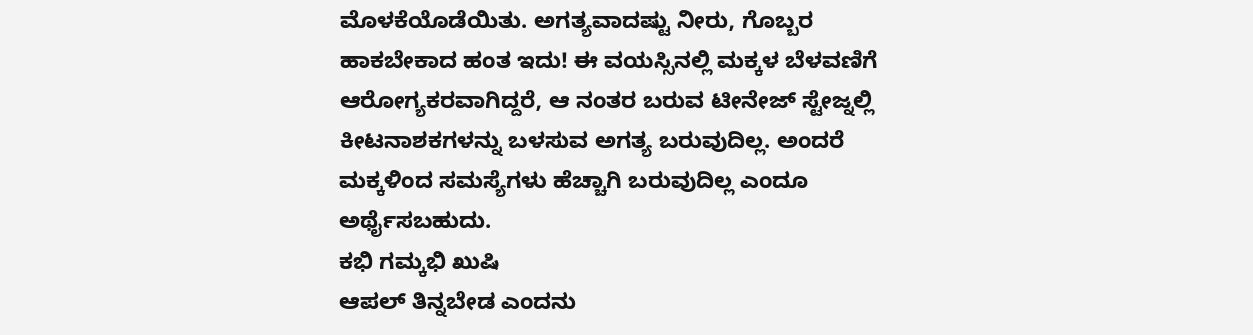ಮೊಳಕೆಯೊಡೆಯಿತು. ಅಗತ್ಯವಾದಷ್ಟು ನೀರು, ಗೊಬ್ಬರ ಹಾಕಬೇಕಾದ ಹಂತ ಇದು! ಈ ವಯಸ್ಸಿನಲ್ಲಿ ಮಕ್ಕಳ ಬೆಳವಣಿಗೆ ಆರೋಗ್ಯಕರವಾಗಿದ್ದರೆ, ಆ ನಂತರ ಬರುವ ಟೀನೇಜ್ ಸ್ಟೇಜ್ನಲ್ಲಿ ಕೀಟನಾಶಕಗಳನ್ನು ಬಳಸುವ ಅಗತ್ಯ ಬರುವುದಿಲ್ಲ. ಅಂದರೆ ಮಕ್ಕಳಿಂದ ಸಮಸ್ಯೆಗಳು ಹೆಚ್ಚಾಗಿ ಬರುವುದಿಲ್ಲ ಎಂದೂ ಅರ್ಥೈಸಬಹುದು.
ಕಭಿ ಗಮ್ಕಭಿ ಖುಷಿ
ಆಪಲ್ ತಿನ್ನಬೇಡ ಎಂದನು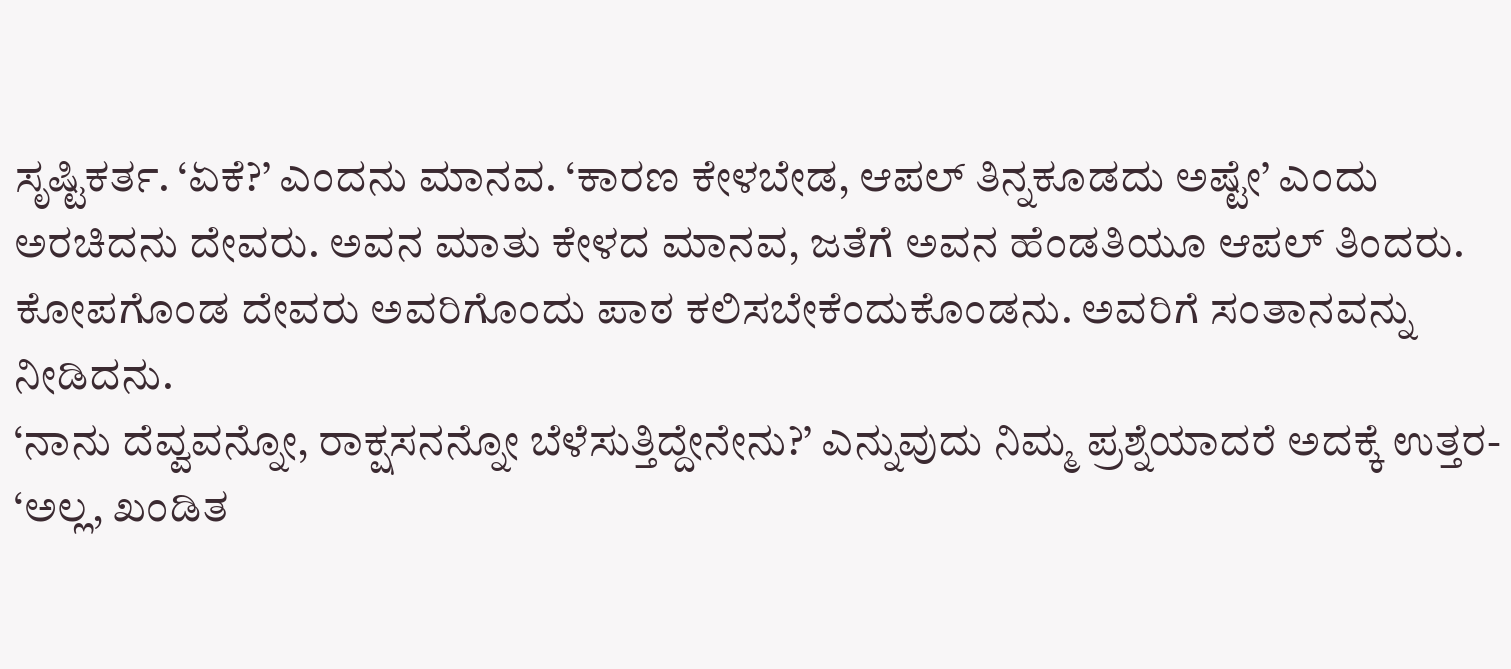ಸೃಷ್ಟಿಕರ್ತ. ‘ಏಕೆ?’ ಎಂದನು ಮಾನವ. ‘ಕಾರಣ ಕೇಳಬೇಡ, ಆಪಲ್ ತಿನ್ನಕೂಡದು ಅಷ್ಟೇ’ ಎಂದು ಅರಚಿದನು ದೇವರು. ಅವನ ಮಾತು ಕೇಳದ ಮಾನವ, ಜತೆಗೆ ಅವನ ಹೆಂಡತಿಯೂ ಆಪಲ್ ತಿಂದರು. ಕೋಪಗೊಂಡ ದೇವರು ಅವರಿಗೊಂದು ಪಾಠ ಕಲಿಸಬೇಕೆಂದುಕೊಂಡನು. ಅವರಿಗೆ ಸಂತಾನವನ್ನು ನೀಡಿದನು.
‘ನಾನು ದೆವ್ವವನ್ನೋ, ರಾಕ್ಷಸನನ್ನೋ ಬೆಳೆಸುತ್ತಿದ್ದೇನೇನು?’ ಎನ್ನುವುದು ನಿಮ್ಮ ಪ್ರಶ್ನೆಯಾದರೆ ಅದಕ್ಕೆ ಉತ್ತರ- ‘ಅಲ್ಲ, ಖಂಡಿತ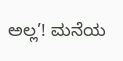ಅಲ್ಲ’! ಮನೆಯ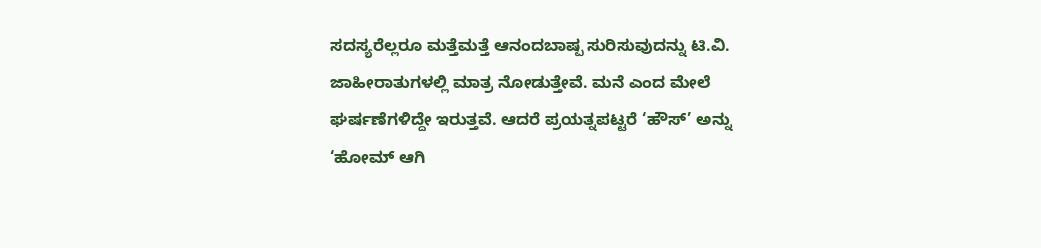ಸದಸ್ಯರೆಲ್ಲರೂ ಮತ್ತೆಮತ್ತೆ ಆನಂದಬಾಷ್ಪ ಸುರಿಸುವುದನ್ನು ಟಿ.ವಿ. ಜಾಹೀರಾತುಗಳಲ್ಲಿ ಮಾತ್ರ ನೋಡುತ್ತೇವೆ. ಮನೆ ಎಂದ ಮೇಲೆ ಘರ್ಷಣೆಗಳಿದ್ದೇ ಇರುತ್ತವೆ. ಆದರೆ ಪ್ರಯತ್ನಪಟ್ಟರೆ ‘ಹೌಸ್’ ಅನ್ನು ‘ಹೋಮ್ ಆಗಿ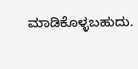ಮಾಡಿಕೊಳ್ಳಬಹುದು.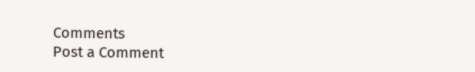Comments
Post a Comment